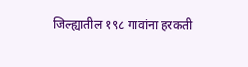जिल्ह्यातील १९८ गावांना हरकती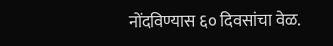नोंदविण्यास ६० दिवसांचा वेळ.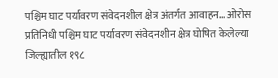पश्चिम घाट पर्यावरण संवेदनशील क्षेत्र अंतर्गत आवाहन… ओरोस प्रतिनिधी पश्चिम घाट पर्यावरण संवेदनशीन क्षेत्र घोषित केलेल्या जिल्ह्यातील १९८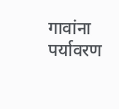गावांना पर्यावरण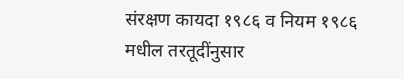संरक्षण कायदा १९८६ व नियम १९८६ मधील तरतूदींनुसार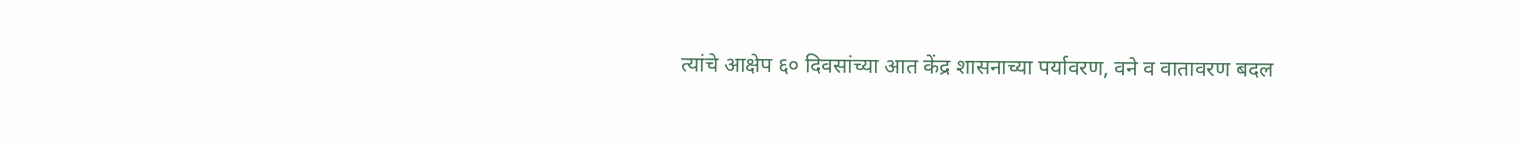त्यांचे आक्षेप ६० दिवसांच्या आत केंद्र शासनाच्या पर्यावरण, वने व वातावरण बदल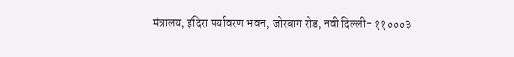मंत्रालय, इंदिरा पर्यावरण भवन, जोरबाग रोड, नवी दिल्ली- ११०००३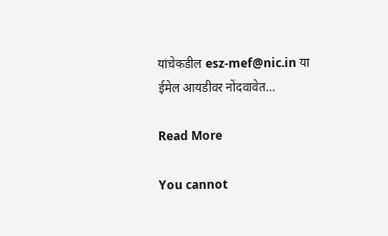यांचेकडील esz-mef@nic.in या ईमेल आयडीवर नोंदवावेत…

Read More

You cannot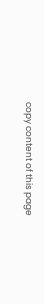copy content of this page